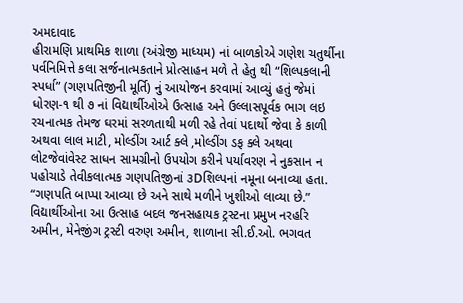અમદાવાદ
હીરામણિ પ્રાથમિક શાળા (અંગ્રેજી માધ્યમ) નાં બાળકોએ ગણેશ ચતુર્થીના પર્વનિમિત્તે કલા સર્જનાત્મકતાને પ્રોત્સાહન મળે તે હેતુ થી “શિલ્પકલાની સ્પર્ધા” (ગણપતિજીની મૂર્તિ) નું આયોજન કરવામાં આવ્યું હતું જેમાં ધોરણ-૧ થી ૭ નાં વિદ્યાર્થીઓએ ઉત્સાહ અને ઉલ્લાસપૂર્વક ભાગ લઇ રચનાત્મક તેમજ ઘરમાં સરળતાથી મળી રહે તેવાં પદાર્થો જેવા કે કાળી અથવા લાલ માટી, મોલ્ડીંગ આર્ટ ક્લે ,મોલ્ડીંગ ડફ ક્લે અથવા લોટજેવાંવેસ્ટ સાધન સામગ્રીનો ઉપયોગ કરીને પર્યાવરણ ને નુકસાન ન પહોચાડે તેવીકલાત્મક ગણપતિજીનાં ૩Dશિલ્પનાં નમૂના બનાવ્યા હતા.
“ગણપતિ બાપ્પા આવ્યા છે અને સાથે મળીને ખુશીઓ લાવ્યા છે.”
વિદ્યાર્થીઓના આ ઉત્સાહ બદલ જનસહાયક ટ્રસ્ટના પ્રમુખ નરહરિ અમીન, મેનેજીંગ ટ્રસ્ટી વરુણ અમીન, શાળાના સી.ઈ.ઓ. ભગવત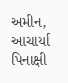અમીન, આચાર્યા પિનાક્ષી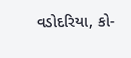વડોદરિયા, કો-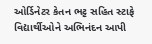ઓર્ડિનેટર કેતન ભટ્ટ સહિત સ્ટાફે વિદ્યાર્થીઓને અભિનંદન આપી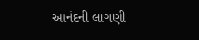આનંદની લાગણી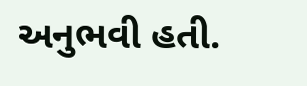અનુભવી હતી.